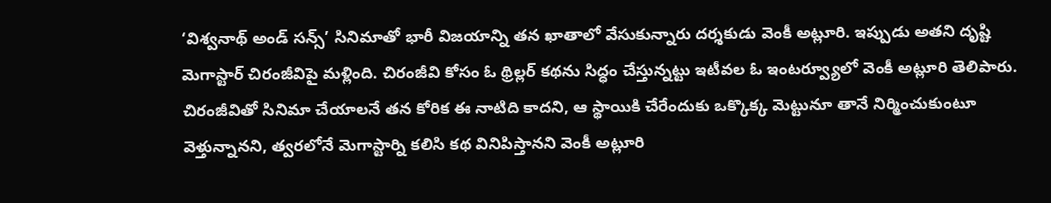‘విశ్వనాథ్ అండ్ సన్స్’ సినిమాతో భారీ విజయాన్ని తన ఖాతాలో వేసుకున్నారు దర్శకుడు వెంకీ అట్లూరి. ఇప్పుడు అతని దృష్టి మెగాస్టార్ చిరంజీవిపై మళ్లింది. చిరంజీవి కోసం ఓ థ్రిల్లర్ కథను సిద్ధం చేస్తున్నట్టు ఇటీవల ఓ ఇంటర్వ్యూలో వెంకీ అట్లూరి తెలిపారు. చిరంజీవితో సినిమా చేయాలనే తన కోరిక ఈ నాటిది కాదని, ఆ స్థాయికి చేరేందుకు ఒక్కొక్క మెట్టునూ తానే నిర్మించుకుంటూ వెళ్తున్నానని, త్వరలోనే మెగాస్టార్ని కలిసి కథ వినిపిస్తానని వెంకీ అట్లూరి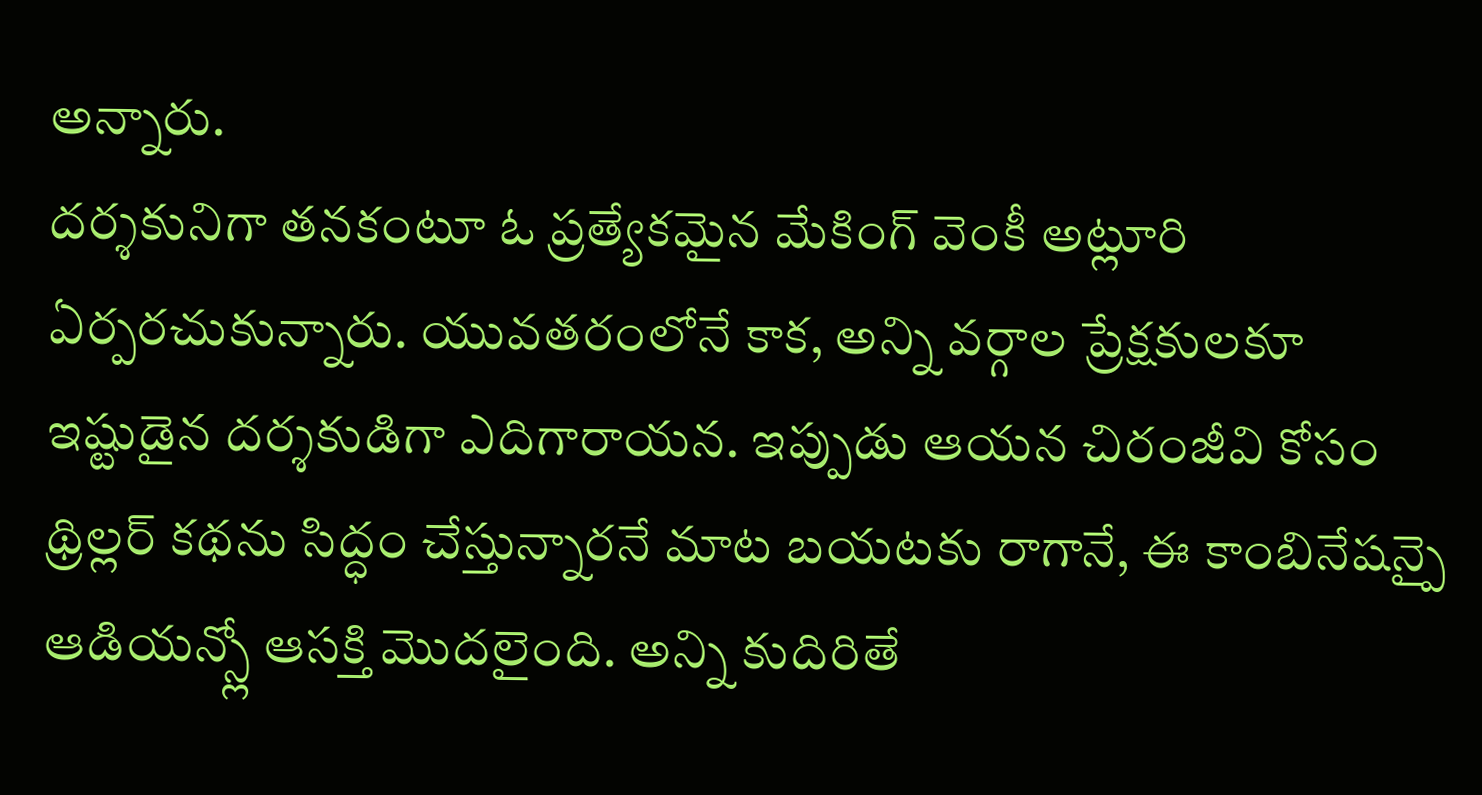అన్నారు.
దర్శకునిగా తనకంటూ ఓ ప్రత్యేకమైన మేకింగ్ వెంకీ అట్లూరి ఏర్పరచుకున్నారు. యువతరంలోనే కాక, అన్ని వర్గాల ప్రేక్షకులకూ ఇష్టుడైన దర్శకుడిగా ఎదిగారాయన. ఇప్పుడు ఆయన చిరంజీవి కోసం థ్రిల్లర్ కథను సిద్ధం చేస్తున్నారనే మాట బయటకు రాగానే, ఈ కాంబినేషన్పై ఆడియన్స్లో ఆసక్తి మొదలైంది. అన్ని కుదిరితే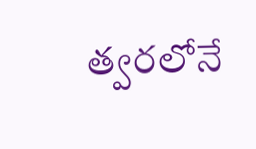త్వరలోనే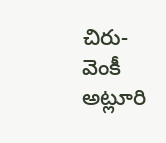చిరు-వెంకీ అట్లూరి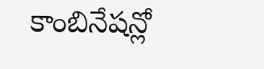కాంబినేషన్లో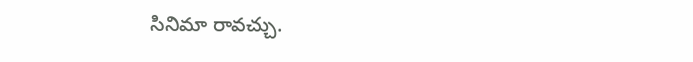సినిమా రావచ్చు.